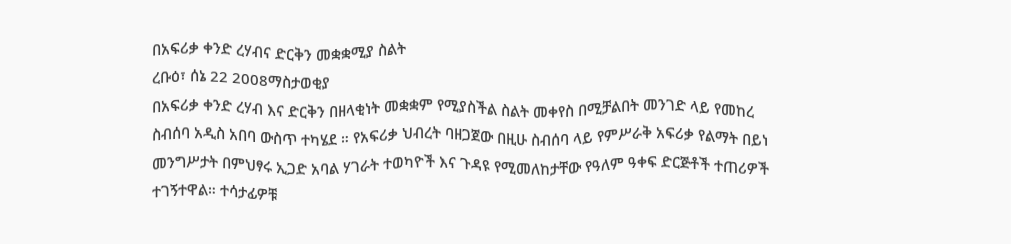በአፍሪቃ ቀንድ ረሃብና ድርቅን መቋቋሚያ ስልት
ረቡዕ፣ ሰኔ 22 2008ማስታወቂያ
በአፍሪቃ ቀንድ ረሃብ እና ድርቅን በዘላቂነት መቋቋም የሚያስችል ስልት መቀየስ በሚቻልበት መንገድ ላይ የመከረ ስብሰባ አዲስ አበባ ውስጥ ተካሄደ ። የአፍሪቃ ህብረት ባዘጋጀው በዚሁ ስብሰባ ላይ የምሥራቅ አፍሪቃ የልማት በይነ መንግሥታት በምህፃሩ ኢጋድ አባል ሃገራት ተወካዮች እና ጉዳዩ የሚመለከታቸው የዓለም ዓቀፍ ድርጅቶች ተጠሪዎች ተገኝተዋል። ተሳታፊዎቹ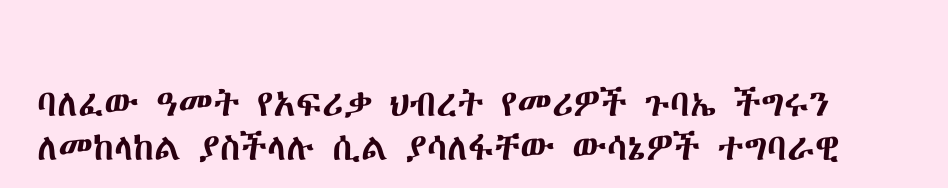ባለፈው ዓመት የአፍሪቃ ህብረት የመሪዎች ጉባኤ ችግሩን ለመከላከል ያስችላሉ ሲል ያሳለፋቸው ውሳኔዎች ተግባራዊ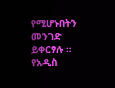የሚሆኑበትን መንገድ ይቀርፃሉ ። የአዲስ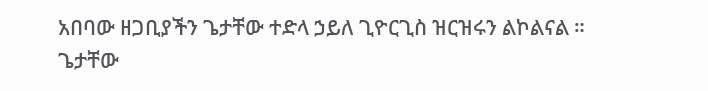አበባው ዘጋቢያችን ጌታቸው ተድላ ኃይለ ጊዮርጊስ ዝርዝሩን ልኮልናል ።
ጌታቸው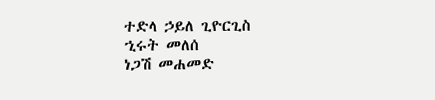ተድላ ኃይለ ጊዮርጊስ
ኂሩት መለሰ
ነጋሽ መሐመድ